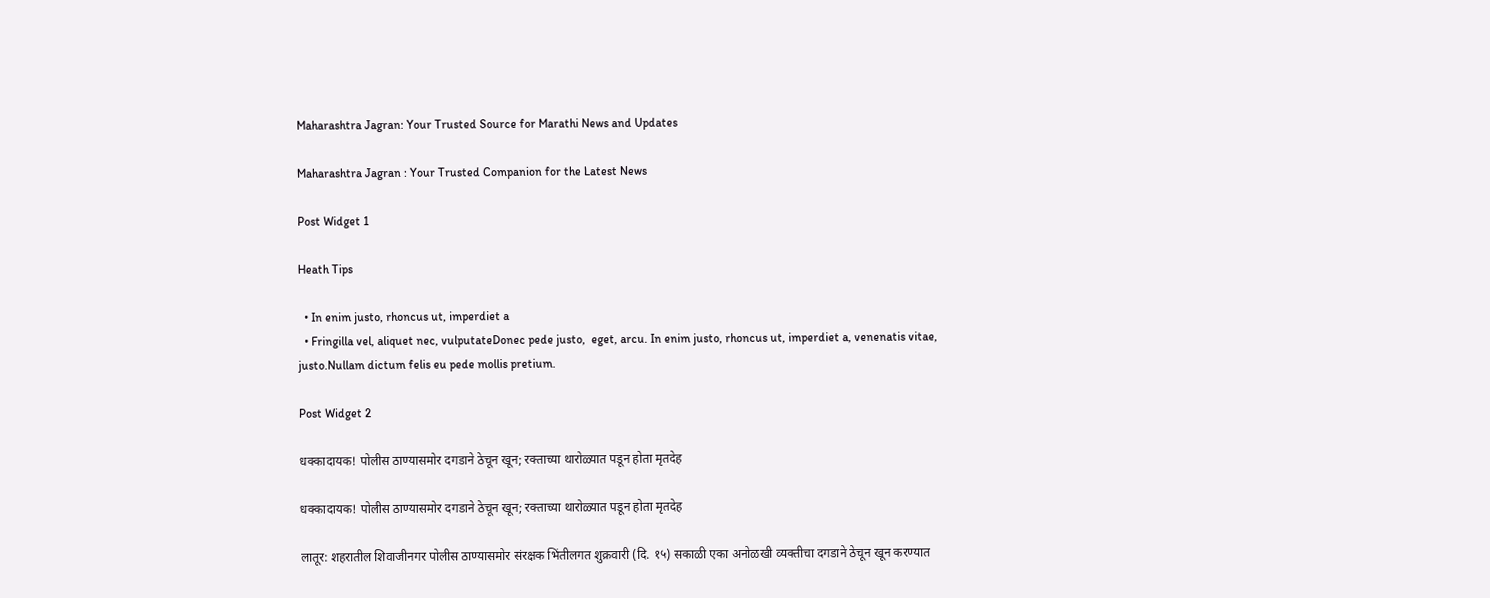Maharashtra Jagran: Your Trusted Source for Marathi News and Updates

Maharashtra Jagran : Your Trusted Companion for the Latest News

Post Widget 1

Heath Tips

  • In enim justo, rhoncus ut, imperdiet a
  • Fringilla vel, aliquet nec, vulputateDonec pede justo,  eget, arcu. In enim justo, rhoncus ut, imperdiet a, venenatis vitae, justo.Nullam dictum felis eu pede mollis pretium.

Post Widget 2

धक्कादायक! पोलीस ठाण्यासमोर दगडाने ठेचून खून; रक्ताच्या थारोळ्यात पडून होता मृतदेह

धक्कादायक! पोलीस ठाण्यासमोर दगडाने ठेचून खून; रक्ताच्या थारोळ्यात पडून होता मृतदेह

लातूर: शहरातील शिवाजीनगर पोलीस ठाण्यासमोर संरक्षक भिंतीलगत शुक्रवारी (दि. १५) सकाळी एका अनोळखी व्यक्तीचा दगडाने ठेचून खून करण्यात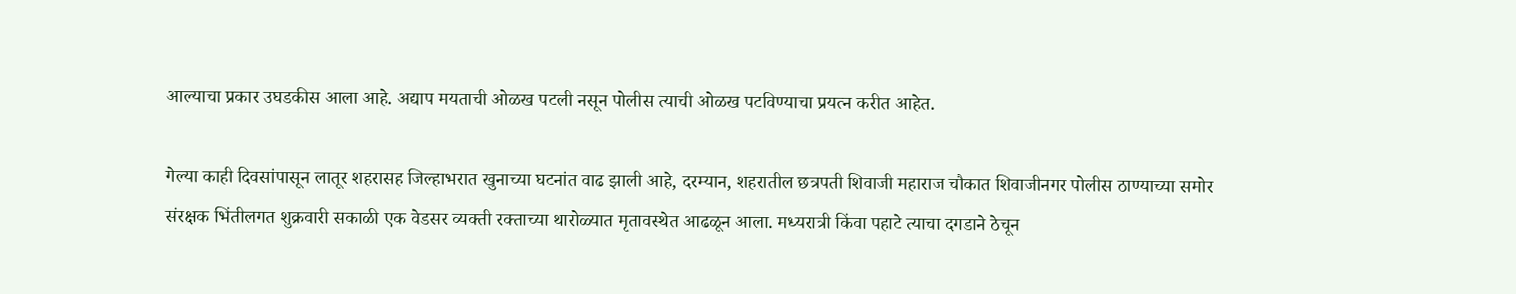आल्याचा प्रकार उघडकीस आला आहे. अद्याप मयताची ओळख पटली नसून पोलीस त्याची ओळख पटविण्याचा प्रयत्न करीत आहेत.

गेल्या काही दिवसांपासून लातूर शहरासह जिल्हाभरात खुनाच्या घटनांत वाढ झाली आहे, दरम्यान, शहरातील छत्रपती शिवाजी महाराज चौकात शिवाजीनगर पोलीस ठाण्याच्या समोर संरक्षक भिंतीलगत शुक्रवारी सकाळी एक वेडसर व्यक्ती रक्ताच्या थारोळ्यात मृतावस्थेत आढळून आला. मध्यरात्री किंवा पहाटे त्याचा दगडाने ठेचून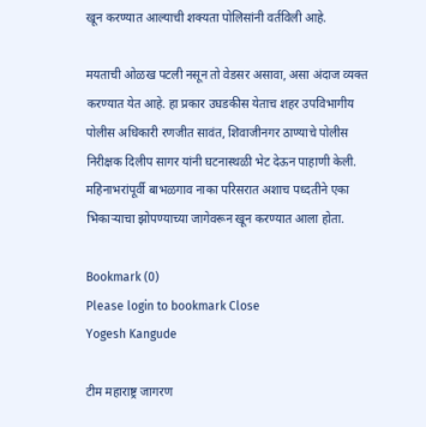खून करण्यात आल्याची शक्यता पोलिसांनी वर्तविली आहे.

मयताची ओळख पटली नसून तो वेडसर असावा, असा अंदाज व्यक्त करण्यात येत आहे. हा प्रकार उघडकीस येताच शहर उपविभागीय पोलीस अधिकारी रणजीत सावंत, शिवाजीनगर ठाण्याचे पोलीस निरीक्षक दिलीप सागर यांनी घटनास्थळी भेट देऊन पाहाणी केली. महिनाभरांपूर्वी बाभळगाव नाका परिसरात अशाच पध्दतीने एका भिकाऱ्याचा झोपण्याच्या जागेवरून खून करण्यात आला होता.

Bookmark (0)
Please login to bookmark Close
Yogesh Kangude

टीम महाराष्ट्र जागरण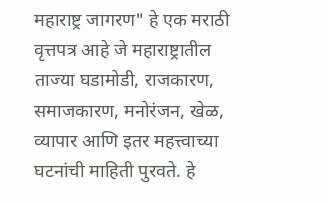महाराष्ट्र जागरण" हे एक मराठी वृत्तपत्र आहे जे महाराष्ट्रातील ताज्या घडामोडी, राजकारण, समाजकारण, मनोरंजन, खेळ, व्यापार आणि इतर महत्त्वाच्या घटनांची माहिती पुरवते. हे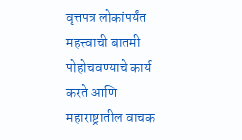वृत्तपत्र लोकांपर्यंत महत्त्वाची बातमी पोहोचवण्याचे कार्य करते आणि महाराष्ट्रातील वाचक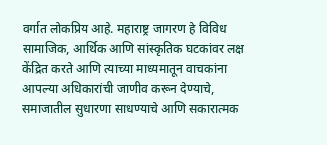वर्गात लोकप्रिय आहे. महाराष्ट्र जागरण हे विविध सामाजिक, आर्थिक आणि सांस्कृतिक घटकांवर लक्ष केंद्रित करते आणि त्याच्या माध्यमातून वाचकांना आपल्या अधिकारांची जाणीव करून देण्याचे, समाजातील सुधारणा साधण्याचे आणि सकारात्मक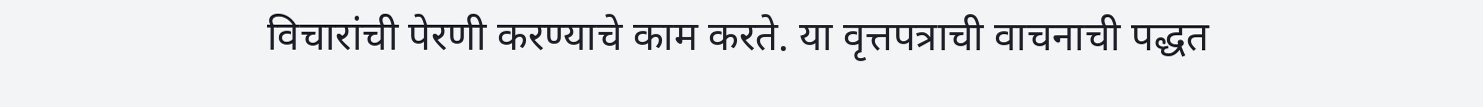विचारांची पेरणी करण्याचे काम करते. या वृत्तपत्राची वाचनाची पद्धत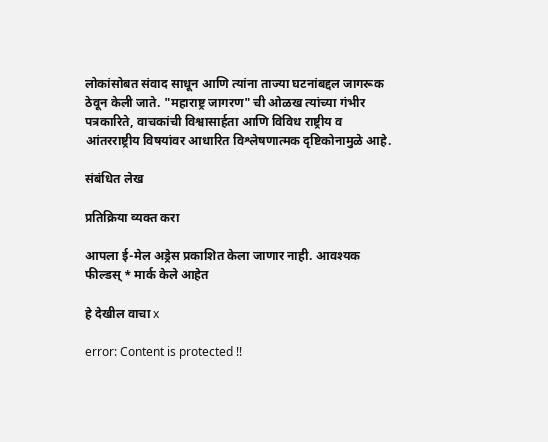लोकांसोबत संवाद साधून आणि त्यांना ताज्या घटनांबद्दल जागरूक ठेवून केली जाते. "महाराष्ट्र जागरण" ची ओळख त्यांच्या गंभीर पत्रकारिते, वाचकांची विश्वासार्हता आणि विविध राष्ट्रीय व आंतरराष्ट्रीय विषयांवर आधारित विश्लेषणात्मक दृष्टिकोनामुळे आहे.

संबंधित लेख

प्रतिक्रिया व्यक्त करा

आपला ई-मेल अड्रेस प्रकाशित केला जाणार नाही. आवश्यक फील्डस् * मार्क केले आहेत

हे देखील वाचा x

error: Content is protected !!